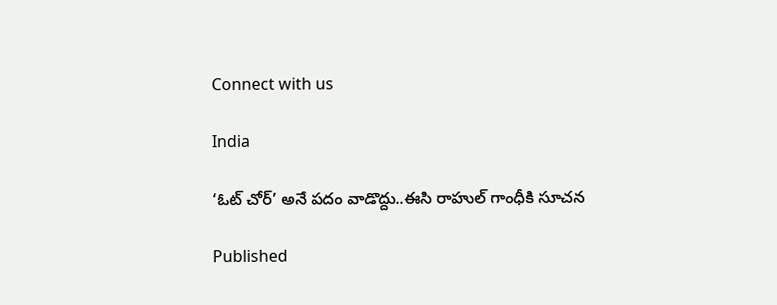Connect with us

India

‘ఓట్ చోర్’ అనే పదం వాడొద్దు..ఈసి రాహుల్ గాంధీకి సూచన

Published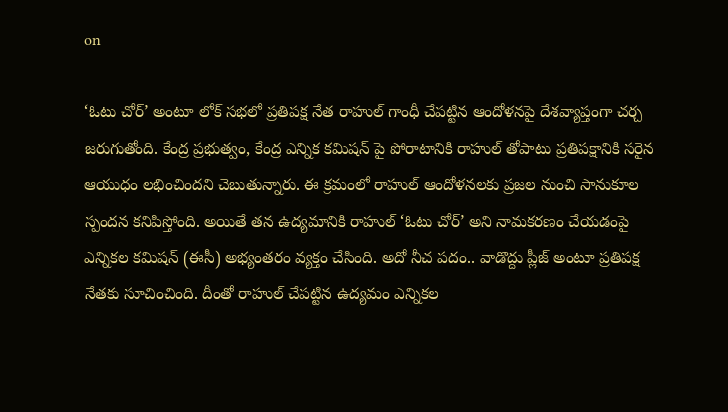on

‘ఓటు చోర్’ అంటూ లోక్ సభలో ప్రతిపక్ష నేత రాహుల్ గాంధీ చేపట్టిన ఆందోళనపై దేశవ్యాప్తంగా చర్చ జరుగుతోంది. కేంద్ర ప్రభుత్వం, కేంద్ర ఎన్నిక కమిషన్ పై పోరాటానికి రాహుల్ తోపాటు ప్రతిపక్షానికి సరైన ఆయుధం లభించిందని చెబుతున్నారు. ఈ క్రమంలో రాహుల్ ఆందోళనలకు ప్రజల నుంచి సానుకూల స్పందన కనిపిస్తోంది. అయితే తన ఉద్యమానికి రాహుల్ ‘ఓటు చోర్’ అని నామకరణం చేయడంపై ఎన్నికల కమిషన్ (ఈసీ) అభ్యంతరం వ్యక్తం చేసింది. అదో నీచ పదం.. వాడొద్దు ప్లీజ్ అంటూ ప్రతిపక్ష నేతకు సూచించింది. దీంతో రాహుల్ చేపట్టిన ఉద్యమం ఎన్నికల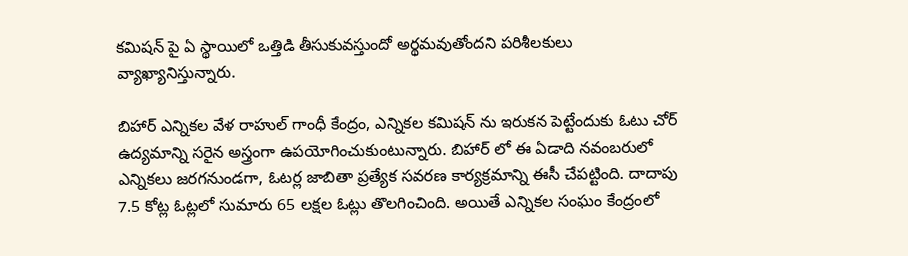కమిషన్ పై ఏ స్థాయిలో ఒత్తిడి తీసుకువస్తుందో అర్థమవుతోందని పరిశీలకులు వ్యాఖ్యానిస్తున్నారు.

బిహార్ ఎన్నికల వేళ రాహుల్ గాంధీ కేంద్రం, ఎన్నికల కమిషన్ ను ఇరుకన పెట్టేందుకు ఓటు చోర్ ఉద్యమాన్ని సరైన అస్త్రంగా ఉపయోగించుకుంటున్నారు. బిహార్ లో ఈ ఏడాది నవంబరులో ఎన్నికలు జరగనుండగా, ఓటర్ల జాబితా ప్రత్యేక సవరణ కార్యక్రమాన్ని ఈసీ చేపట్టింది. దాదాపు 7.5 కోట్ల ఓట్లలో సుమారు 65 లక్షల ఓట్లు తొలగించింది. అయితే ఎన్నికల సంఘం కేంద్రంలో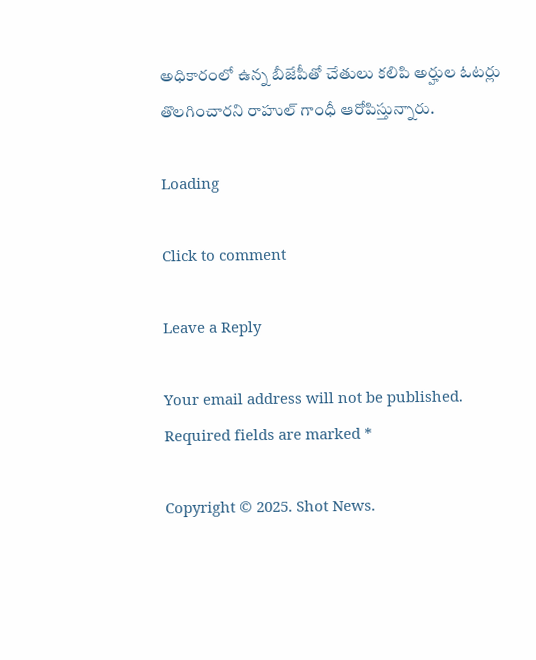అధికారంలో ఉన్న బీజేపీతో చేతులు కలిపి అర్హుల ఓటర్లు తొలగించారని రాహుల్ గాంధీ ఆరోపిస్తున్నారు.

Loading

Click to comment

Leave a Reply

Your email address will not be published. Required fields are marked *

Copyright © 2025. Shot News.